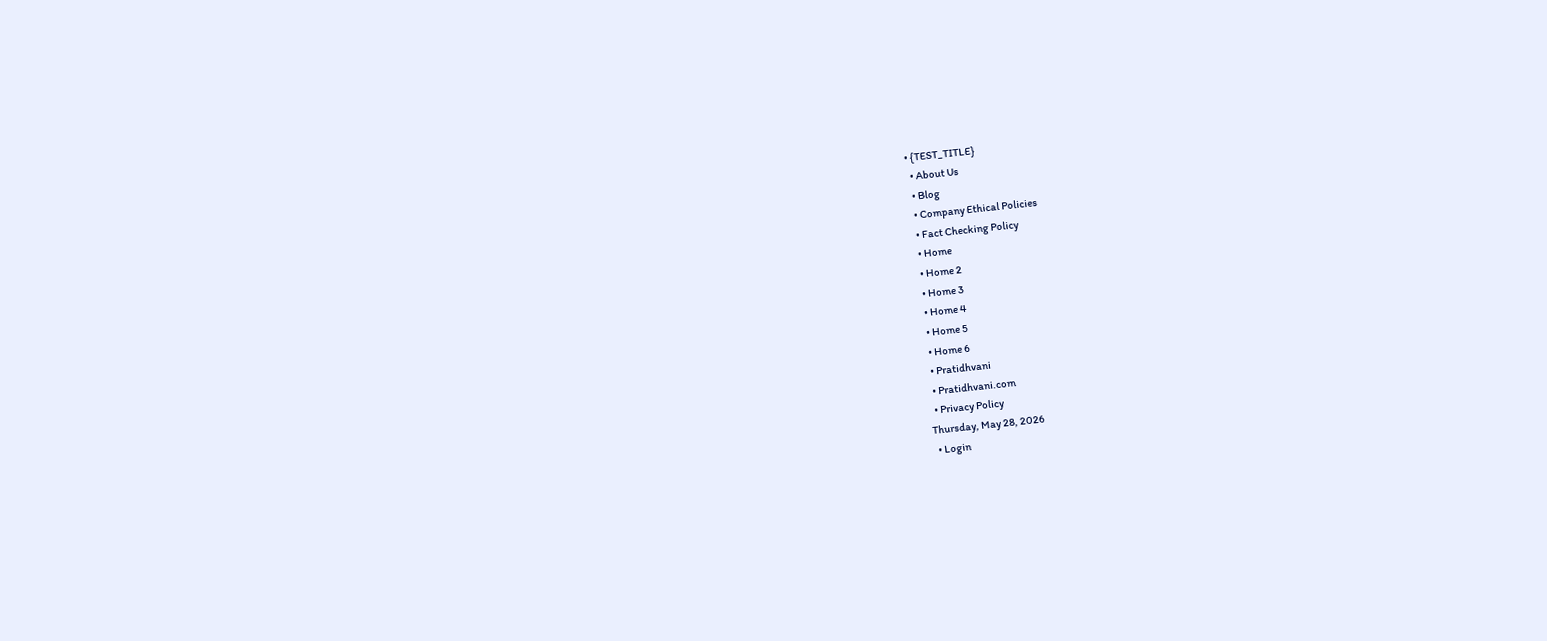• {TEST_TITLE}
  • About Us
  • Blog
  • Company Ethical Policies
  • Fact Checking Policy
  • Home
  • Home 2
  • Home 3
  • Home 4
  • Home 5
  • Home 6
  • Pratidhvani
  • Pratidhvani.com
  • Privacy Policy
Thursday, May 28, 2026
  • Login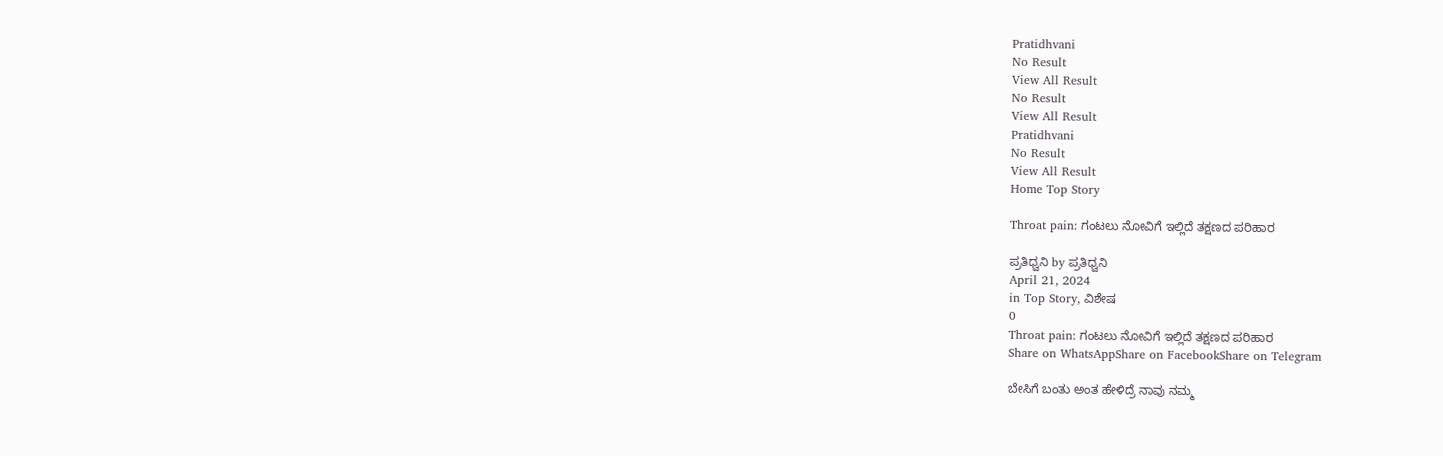Pratidhvani
No Result
View All Result
No Result
View All Result
Pratidhvani
No Result
View All Result
Home Top Story

Throat pain: ಗಂಟಲು ನೋವಿಗೆ ಇಲ್ಲಿದೆ ತಕ್ಷಣದ ಪರಿಹಾರ

ಪ್ರತಿಧ್ವನಿ by ಪ್ರತಿಧ್ವನಿ
April 21, 2024
in Top Story, ವಿಶೇಷ
0
Throat pain: ಗಂಟಲು ನೋವಿಗೆ ಇಲ್ಲಿದೆ ತಕ್ಷಣದ ಪರಿಹಾರ
Share on WhatsAppShare on FacebookShare on Telegram

ಬೇಸಿಗೆ ಬಂತು ಅಂತ ಹೇಳಿದ್ರೆ ನಾವು ನಮ್ಮ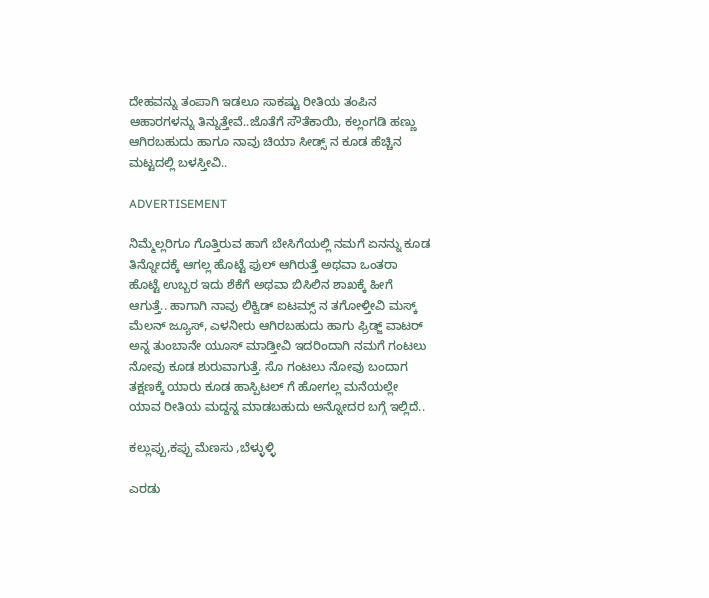ದೇಹವನ್ನು ತಂಪಾಗಿ ಇಡಲೂ ಸಾಕಷ್ಟು ರೀತಿಯ ತಂಪಿನ ಆಹಾರಗಳನ್ನು ತಿನ್ನುತ್ತೇವೆ..ಜೊತೆಗೆ ಸೌತೆಕಾಯಿ, ಕಲ್ಲಂಗಡಿ ಹಣ್ಣು ಆಗಿರಬಹುದು ಹಾಗೂ ನಾವು ಚಿಯಾ ಸೀಡ್ಸ್ ನ ಕೂಡ ಹೆಚ್ಚಿನ ಮಟ್ಟದಲ್ಲಿ ಬಳಸ್ತೀವಿ..

ADVERTISEMENT

ನಿಮ್ಮೆಲ್ಲರಿಗೂ ಗೊತ್ತಿರುವ ಹಾಗೆ ಬೇಸಿಗೆಯಲ್ಲಿ ನಮಗೆ ಏನನ್ನು ಕೂಡ ತಿನ್ನೋದಕ್ಕೆ ಆಗಲ್ಲ ಹೊಟ್ಟೆ ಫುಲ್ ಆಗಿರುತ್ತೆ ಅಥವಾ ಒಂತರಾ ಹೊಟ್ಟೆ ಉಬ್ಬರ ಇದು ಶೆಕೆಗೆ ಅಥವಾ ಬಿಸಿಲಿನ ಶಾಖಕ್ಕೆ ಹೀಗೆ ಆಗುತ್ತೆ.. ಹಾಗಾಗಿ ನಾವು ಲಿಕ್ವಿಡ್ ಐಟಮ್ಸ್ ನ ತಗೋಳ್ತೀವಿ ಮಸ್ಕ್ ಮೆಲನ್ ಜ್ಯೂಸ್, ಎಳನೀರು ಆಗಿರಬಹುದು ಹಾಗು ಫ್ರಿಡ್ಜ್ ವಾಟರ್ ಅನ್ನ ತುಂಬಾನೇ ಯೂಸ್ ಮಾಡ್ತೀವಿ ಇದರಿಂದಾಗಿ ನಮಗೆ ಗಂಟಲು ನೋವು ಕೂಡ ಶುರುವಾಗುತ್ತೆ. ಸೊ ಗಂಟಲು ನೋವು ಬಂದಾಗ ತಕ್ಷಣಕ್ಕೆ ಯಾರು ಕೂಡ ಹಾಸ್ಪಿಟಲ್ ಗೆ ಹೋಗಲ್ಲ ಮನೆಯಲ್ಲೇ ಯಾವ ರೀತಿಯ ಮದ್ದನ್ನ ಮಾಡಬಹುದು ಅನ್ನೋದರ ಬಗ್ಗೆ ಇಲ್ಲಿದೆ..

ಕಲ್ಲುಪ್ಪು,ಕಪ್ಪು ಮೆಣಸು ,ಬೆಳ್ಳುಳ್ಳಿ

ಎರಡು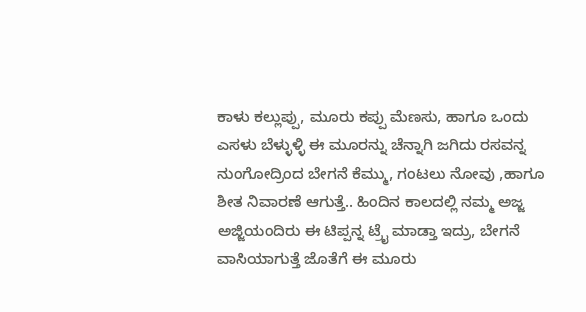ಕಾಳು ಕಲ್ಲುಪ್ಪು, ಮೂರು ಕಪ್ಪು ಮೆಣಸು, ಹಾಗೂ ಒಂದು ಎಸಳು ಬೆಳ್ಳುಳ್ಳಿ ಈ ಮೂರನ್ನು ಚೆನ್ನಾಗಿ ಜಗಿದು ರಸವನ್ನ ನುಂಗೋದ್ರಿಂದ ಬೇಗನೆ ಕೆಮ್ಮು, ಗಂಟಲು ನೋವು ,ಹಾಗೂ ಶೀತ ನಿವಾರಣೆ ಆಗುತ್ತೆ.. ಹಿಂದಿನ ಕಾಲದಲ್ಲಿ ನಮ್ಮ ಅಜ್ಜ ಅಜ್ಜಿಯಂದಿರು ಈ ಟಿಪ್ಪನ್ನ ಟ್ರೈ ಮಾಡ್ತಾ ಇದ್ರು, ಬೇಗನೆ ವಾಸಿಯಾಗುತ್ತೆ ಜೊತೆಗೆ ಈ ಮೂರು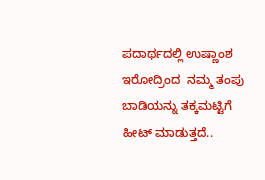ಪದಾರ್ಥದಲ್ಲಿ ಉಷ್ಣಾಂಶ ಇರೋದ್ರಿಂದ  ನಮ್ಮ ತಂಪು ಬಾಡಿಯನ್ನು ತಕ್ಕಮಟ್ಟಿಗೆ ಹೀಟ್ ಮಾಡುತ್ತದೆ..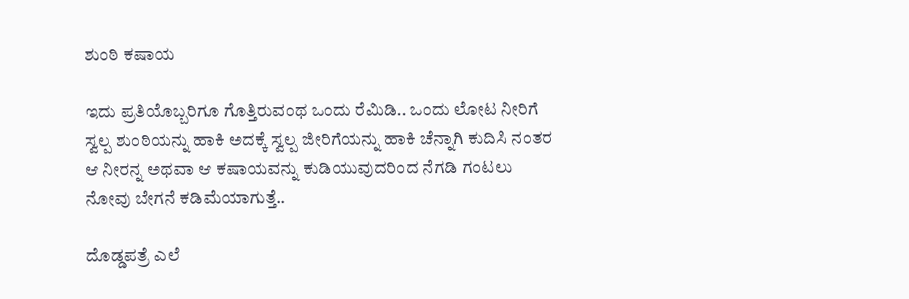ಶುಂಠಿ ಕಷಾಯ

ಇದು ಪ್ರತಿಯೊಬ್ಬರಿಗೂ ಗೊತ್ತಿರುವಂಥ ಒಂದು ರೆಮಿಡಿ.. ಒಂದು ಲೋಟ ನೀರಿಗೆ ಸ್ವಲ್ಪ ಶುಂಠಿಯನ್ನು ಹಾಕಿ ಅದಕ್ಕೆ ಸ್ವಲ್ಪ ಜೀರಿಗೆಯನ್ನು ಹಾಕಿ ಚೆನ್ನಾಗಿ ಕುದಿಸಿ ನಂತರ ಆ ನೀರನ್ನ ಅಥವಾ ಆ ಕಷಾಯವನ್ನು ಕುಡಿಯುವುದರಿಂದ ನೆಗಡಿ ಗಂಟಲು ನೋವು ಬೇಗನೆ ಕಡಿಮೆಯಾಗುತ್ತೆ..

ದೊಡ್ಡಪತ್ರೆ ಎಲೆ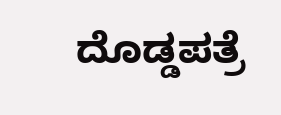ದೊಡ್ಡಪತ್ರೆ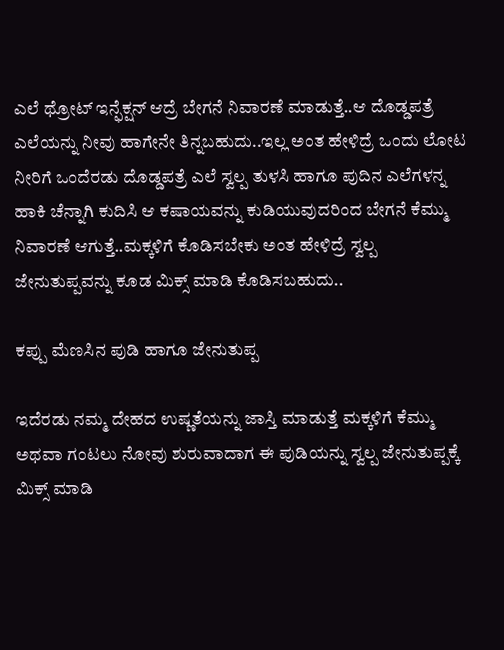ಎಲೆ ಥ್ರೋಟ್ ಇನ್ಫೆಕ್ಷನ್ ಆದ್ರೆ ಬೇಗನೆ ನಿವಾರಣೆ ಮಾಡುತ್ತೆ..ಆ ದೊಡ್ಡಪತ್ರೆ ಎಲೆಯನ್ನು ನೀವು ಹಾಗೇನೇ ತಿನ್ನಬಹುದು..ಇಲ್ಲ ಅಂತ ಹೇಳಿದ್ರೆ ಒಂದು ಲೋಟ ನೀರಿಗೆ ಒಂದೆರಡು ದೊಡ್ಡಪತ್ರೆ ಎಲೆ ಸ್ವಲ್ಪ ತುಳಸಿ ಹಾಗೂ ಪುದಿನ ಎಲೆಗಳನ್ನ ಹಾಕಿ ಚೆನ್ನಾಗಿ ಕುದಿಸಿ ಆ ಕಷಾಯವನ್ನು ಕುಡಿಯುವುದರಿಂದ ಬೇಗನೆ ಕೆಮ್ಮು ನಿವಾರಣೆ ಆಗುತ್ತೆ..ಮಕ್ಕಳಿಗೆ ಕೊಡಿಸಬೇಕು ಅಂತ ಹೇಳಿದ್ರೆ ಸ್ವಲ್ಪ ಜೇನುತುಪ್ಪವನ್ನು ಕೂಡ ಮಿಕ್ಸ್ ಮಾಡಿ ಕೊಡಿಸಬಹುದು..

ಕಪ್ಪು ಮೆಣಸಿನ ಪುಡಿ ಹಾಗೂ ಜೇನುತುಪ್ಪ

ಇದೆರಡು ನಮ್ಮ ದೇಹದ ಉಷ್ಣತೆಯನ್ನು ಜಾಸ್ತಿ ಮಾಡುತ್ತೆ ಮಕ್ಕಳಿಗೆ ಕೆಮ್ಮು ಅಥವಾ ಗಂಟಲು ನೋವು ಶುರುವಾದಾಗ ಈ ಪುಡಿಯನ್ನು ಸ್ವಲ್ಪ ಜೇನುತುಪ್ಪಕ್ಕೆ ಮಿಕ್ಸ್ ಮಾಡಿ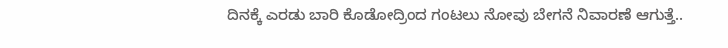ದಿನಕ್ಕೆ ಎರಡು ಬಾರಿ ಕೊಡೋದ್ರಿಂದ ಗಂಟಲು ನೋವು ಬೇಗನೆ ನಿವಾರಣೆ ಆಗುತ್ತೆ..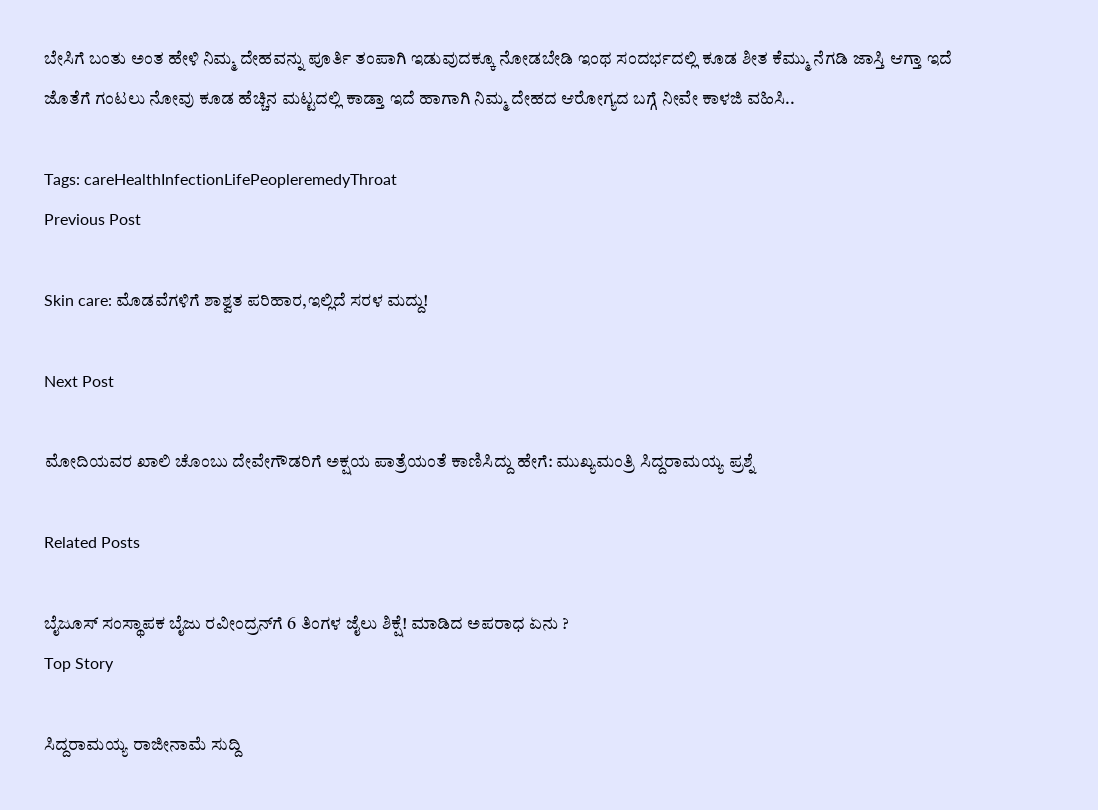ಬೇಸಿಗೆ ಬಂತು ಅಂತ ಹೇಳಿ ನಿಮ್ಮ ದೇಹವನ್ನು ಪೂರ್ತಿ ತಂಪಾಗಿ ಇಡುವುದಕ್ಕೂ ನೋಡಬೇಡಿ ಇಂಥ ಸಂದರ್ಭದಲ್ಲಿ ಕೂಡ ಶೀತ ಕೆಮ್ಮು ನೆಗಡಿ ಜಾಸ್ತಿ ಆಗ್ತಾ ಇದೆ ಜೊತೆಗೆ ಗಂಟಲು ನೋವು ಕೂಡ ಹೆಚ್ಚಿನ ಮಟ್ಟದಲ್ಲಿ ಕಾಡ್ತಾ ಇದೆ ಹಾಗಾಗಿ ನಿಮ್ಮ ದೇಹದ ಆರೋಗ್ಯದ ಬಗ್ಗೆ ನೀವೇ ಕಾಳಜಿ ವಹಿಸಿ..

Tags: careHealthInfectionLifePeopleremedyThroat
Previous Post

Skin care: ಮೊಡವೆಗಳಿಗೆ ಶಾಶ್ವತ ಪರಿಹಾರ,ಇಲ್ಲಿದೆ ಸರಳ ಮದ್ದು!

Next Post

ಮೋದಿಯವರ ಖಾಲಿ ಚೊಂಬು ದೇವೇಗೌಡರಿಗೆ ಅಕ್ಷಯ ಪಾತ್ರೆಯಂತೆ ಕಾಣಿಸಿದ್ದು ಹೇಗೆ: ಮುಖ್ಯಮಂತ್ರಿ ಸಿದ್ದರಾಮಯ್ಯ ಪ್ರಶ್ನೆ

Related Posts

ಬೈಜೂಸ್ ಸಂಸ್ಥಾಪಕ ಬೈಜು ರವೀಂದ್ರನ್‌ಗೆ 6 ತಿಂಗಳ ಜೈಲು ಶಿಕ್ಷೆ! ಮಾಡಿದ ಅಪರಾಧ ಏನು ?
Top Story

ಸಿದ್ದರಾಮಯ್ಯ ರಾಜೀನಾಮೆ ಸುದ್ದಿ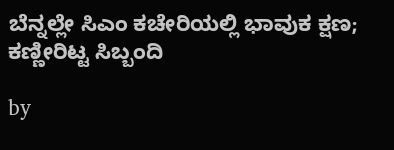ಬೆನ್ನಲ್ಲೇ ಸಿಎಂ ಕಚೇರಿಯಲ್ಲಿ ಭಾವುಕ ಕ್ಷಣ; ಕಣ್ಣೀರಿಟ್ಟ ಸಿಬ್ಬಂದಿ

by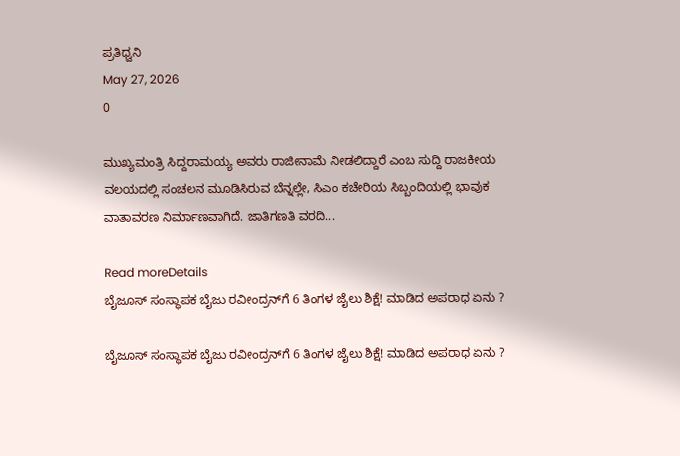ಪ್ರತಿಧ್ವನಿ
May 27, 2026
0

ಮುಖ್ಯಮಂತ್ರಿ ಸಿದ್ದರಾಮಯ್ಯ ಅವರು ರಾಜೀನಾಮೆ ನೀಡಲಿದ್ದಾರೆ ಎಂಬ ಸುದ್ದಿ ರಾಜಕೀಯ ವಲಯದಲ್ಲಿ ಸಂಚಲನ ಮೂಡಿಸಿರುವ ಬೆನ್ನಲ್ಲೇ, ಸಿಎಂ ಕಚೇರಿಯ ಸಿಬ್ಬಂದಿಯಲ್ಲಿ ಭಾವುಕ ವಾತಾವರಣ ನಿರ್ಮಾಣವಾಗಿದೆ. ಜಾತಿಗಣತಿ ವರದಿ...

Read moreDetails
ಬೈಜೂಸ್ ಸಂಸ್ಥಾಪಕ ಬೈಜು ರವೀಂದ್ರನ್‌ಗೆ 6 ತಿಂಗಳ ಜೈಲು ಶಿಕ್ಷೆ! ಮಾಡಿದ ಅಪರಾಧ ಏನು ?

ಬೈಜೂಸ್ ಸಂಸ್ಥಾಪಕ ಬೈಜು ರವೀಂದ್ರನ್‌ಗೆ 6 ತಿಂಗಳ ಜೈಲು ಶಿಕ್ಷೆ! ಮಾಡಿದ ಅಪರಾಧ ಏನು ?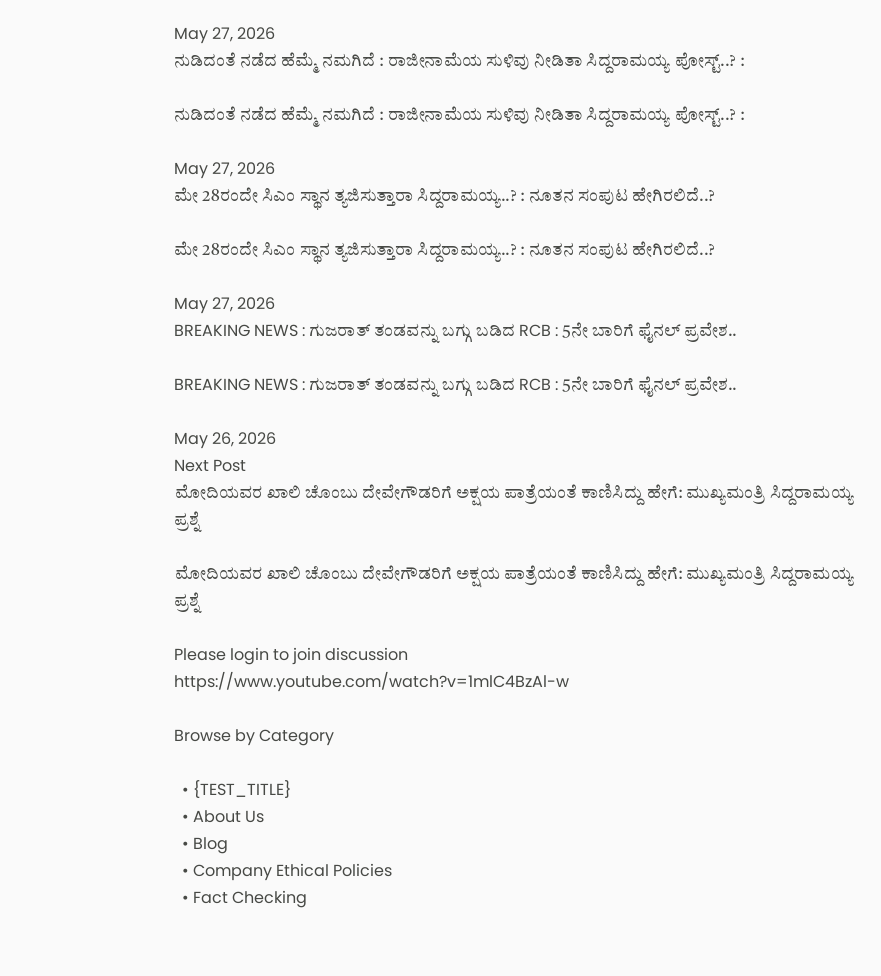May 27, 2026
ನುಡಿದಂತೆ ನಡೆದ ಹೆಮ್ಮೆ ನಮಗಿದೆ : ರಾಜೀನಾಮೆಯ ಸುಳಿವು ನೀಡಿತಾ ಸಿದ್ದರಾಮಯ್ಯ ಪೋಸ್ಟ್‌..? :

ನುಡಿದಂತೆ ನಡೆದ ಹೆಮ್ಮೆ ನಮಗಿದೆ : ರಾಜೀನಾಮೆಯ ಸುಳಿವು ನೀಡಿತಾ ಸಿದ್ದರಾಮಯ್ಯ ಪೋಸ್ಟ್‌..? :

May 27, 2026
ಮೇ 28ರಂದೇ ಸಿಎಂ ಸ್ಥಾನ ತ್ಯಜಿಸುತ್ತಾರಾ ಸಿದ್ದರಾಮಯ್ಯ..? : ನೂತನ ಸಂಪುಟ ಹೇಗಿರಲಿದೆ..?

ಮೇ 28ರಂದೇ ಸಿಎಂ ಸ್ಥಾನ ತ್ಯಜಿಸುತ್ತಾರಾ ಸಿದ್ದರಾಮಯ್ಯ..? : ನೂತನ ಸಂಪುಟ ಹೇಗಿರಲಿದೆ..?

May 27, 2026
BREAKING NEWS : ಗುಜರಾತ್‌ ತಂಡವನ್ನು ಬಗ್ಗು ಬಡಿದ RCB : 5ನೇ ಬಾರಿಗೆ ಫೈನಲ್‌ ಪ್ರವೇಶ..

BREAKING NEWS : ಗುಜರಾತ್‌ ತಂಡವನ್ನು ಬಗ್ಗು ಬಡಿದ RCB : 5ನೇ ಬಾರಿಗೆ ಫೈನಲ್‌ ಪ್ರವೇಶ..

May 26, 2026
Next Post
ಮೋದಿಯವರ ಖಾಲಿ ಚೊಂಬು ದೇವೇಗೌಡರಿಗೆ ಅಕ್ಷಯ ಪಾತ್ರೆಯಂತೆ ಕಾಣಿಸಿದ್ದು ಹೇಗೆ: ಮುಖ್ಯಮಂತ್ರಿ ಸಿದ್ದರಾಮಯ್ಯ ಪ್ರಶ್ನೆ

ಮೋದಿಯವರ ಖಾಲಿ ಚೊಂಬು ದೇವೇಗೌಡರಿಗೆ ಅಕ್ಷಯ ಪಾತ್ರೆಯಂತೆ ಕಾಣಿಸಿದ್ದು ಹೇಗೆ: ಮುಖ್ಯಮಂತ್ರಿ ಸಿದ್ದರಾಮಯ್ಯ ಪ್ರಶ್ನೆ

Please login to join discussion
https://www.youtube.com/watch?v=1mlC4BzAl-w

Browse by Category

  • {TEST_TITLE}
  • About Us
  • Blog
  • Company Ethical Policies
  • Fact Checking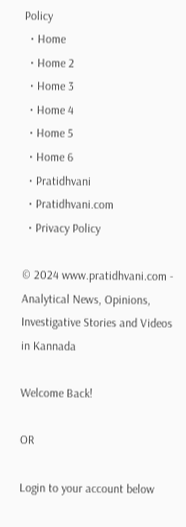Policy
  • Home
  • Home 2
  • Home 3
  • Home 4
  • Home 5
  • Home 6
  • Pratidhvani
  • Pratidhvani.com
  • Privacy Policy

© 2024 www.pratidhvani.com - Analytical News, Opinions, Investigative Stories and Videos in Kannada

Welcome Back!

OR

Login to your account below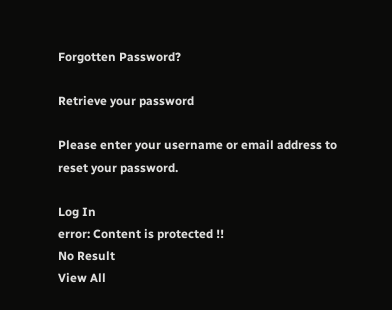Forgotten Password?

Retrieve your password

Please enter your username or email address to reset your password.

Log In
error: Content is protected !!
No Result
View All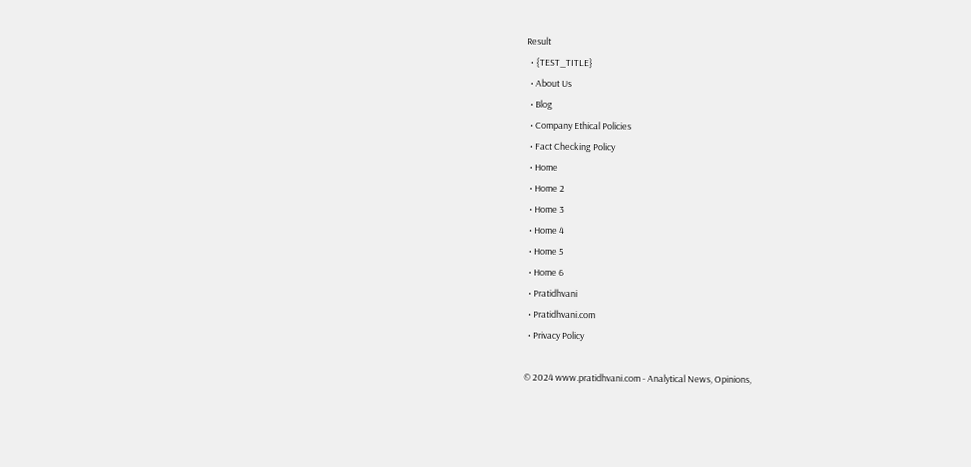Result
  • {TEST_TITLE}
  • About Us
  • Blog
  • Company Ethical Policies
  • Fact Checking Policy
  • Home
  • Home 2
  • Home 3
  • Home 4
  • Home 5
  • Home 6
  • Pratidhvani
  • Pratidhvani.com
  • Privacy Policy

© 2024 www.pratidhvani.com - Analytical News, Opinions,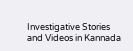Investigative Stories and Videos in Kannada